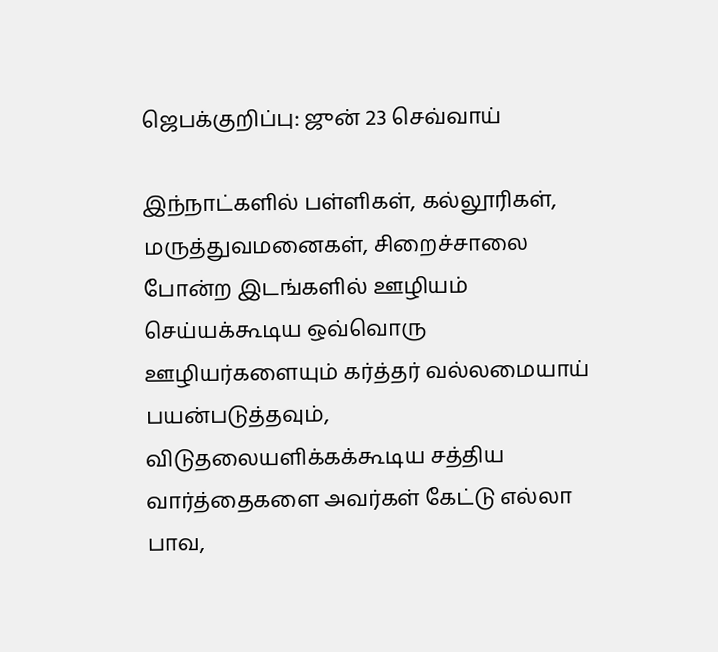ஜெபக்குறிப்பு: ஜுன் 23 செவ்வாய்

இந்நாட்களில் பள்ளிகள், கல்லூரிகள், மருத்துவமனைகள், சிறைச்சாலை போன்ற இடங்களில் ஊழியம் செய்யக்கூடிய ஒவ்வொரு ஊழியர்களையும் கர்த்தர் வல்லமையாய் பயன்படுத்தவும், விடுதலையளிக்கக்கூடிய சத்திய வார்த்தைகளை அவர்கள் கேட்டு எல்லா பாவ,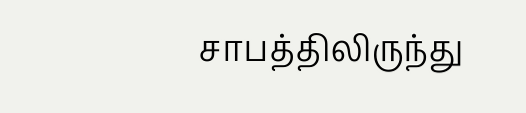சாபத்திலிருந்து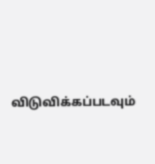விடுவிக்கப்படவும்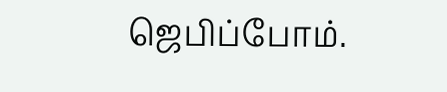ஜெபிப்போம்.